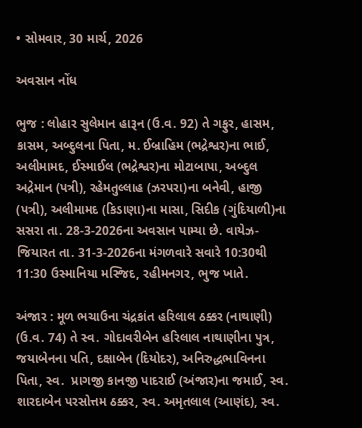• સોમવાર, 30 માર્ચ, 2026

અવસાન નોંધ

ભુજ : લોહાર સુલેમાન હારૂન (ઉ.વ. 92) તે ગફુર, હાસમ, કાસમ, અબ્દુલના પિતા, મ. ઈબ્રાહિમ (ભદ્રેશ્વર)ના ભાઈ, અલીમામદ, ઈસ્માઈલ (ભદ્રેશ્વર)ના મોટાબાપા, અબ્દુલ અદ્રેમાન (પત્રી), રહેમતુલ્લાહ (ઝરપરા)ના બનેવી, હાજી (પત્રી), અલીમામદ (કિડાણા)ના માસા, સિદીક (ગુંદિયાળી)ના સસરા તા. 28-3-2026ના અવસાન પામ્યા છે. વાયેઝ-જિયારત તા. 31-3-2026ના મંગળવારે સવારે 10:30થી 11:30 ઉસ્માનિયા મસ્જિદ, રહીમનગર, ભુજ ખાતે.

અંજાર : મૂળ ભચાઉના ચંદ્રકાંત હરિલાલ ઠક્કર (નાથાણી) (ઉ.વ. 74) તે સ્વ. ગોદાવરીબેન હરિલાલ નાથાણીના પુત્ર, જયાબેનના પતિ, દક્ષાબેન (દિયોદર), અનિરુદ્ધભાવિનના પિતા, સ્વ.  પ્રાગજી કાનજી પાદરાઈ (અંજાર)ના જમાઈ, સ્વ. શારદાબેન પરસોત્તમ ઠક્કર, સ્વ. અમૃતલાલ (આણંદ), સ્વ.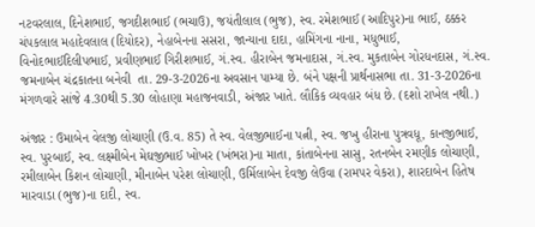નટવરલાલ, દિનેશભાઈ, જગદીશભાઈ (ભચાઉ), જયંતીલાલ (ભુજ), સ્વ. રમેશભાઈ (આદિપુર)ના ભાઈ, ઠક્કર ચંપકલાલ મહાદેવલાલ (દિયોદર), નેહાબેનના સસરા, જાન્યાના દાદા, હામિંગના નાના, મધુભાઈ, વિનોદભાઈદિલીપભાઈ, પ્રવીણભાઈ ગિરીશભાઈ, ગં.સ્વ. હીરાબેન જમનાદાસ, ગં.સ્વ. મુકતાબેન ગોરધનદાસ, ગં.સ્વ. જમનાબેન ચંદ્રકાતના બનેવી  તા. 29-3-2026ના અવસાન પામ્યા છે. બંને પક્ષની પ્રાર્થનાસભા તા. 31-3-2026ના મંગળવારે સાંજે 4.30થી 5.30 લોહાણા મહાજનવાડી, અંજાર ખાતે. લૌકિક વ્યવહાર બંધ છે. (દશો રાખેલ નથી.)

અંજાર : ઉમાબેન વેલજી લોચાણી (ઉ.વ. 85) તે સ્વ. વેલજીભાઈના પત્ની, સ્વ. જખુ હીરાના પુત્રવધૂ, કાનજીભાઈ, સ્વ. પુરબાઈ, સ્વ. લક્ષ્મીબેન મેઘજીભાઈ ખોખર (ખંભરા)ના માતા, કાંતાબેનના સાસુ, રતનબેન રમણીક લોચાણી, રમીલાબેન કિશન લોચાણી, મીનાબેન પરેશ લોચાણી, ઉર્મિલાબેન દેવજી લેઉવા (રામપર વેકરા), શારદાબેન હિતેષ મારવાડા (ભુજ)ના દાદી, સ્વ.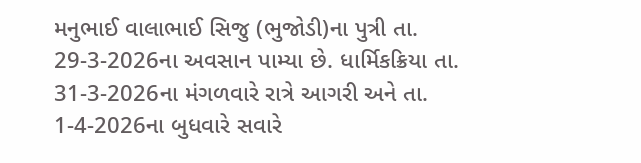મનુભાઈ વાલાભાઈ સિજુ (ભુજોડી)ના પુત્રી તા. 29-3-2026ના અવસાન પામ્યા છે. ધાર્મિકક્રિયા તા. 31-3-2026ના મંગળવારે રાત્રે આગરી અને તા. 1-4-2026ના બુધવારે સવારે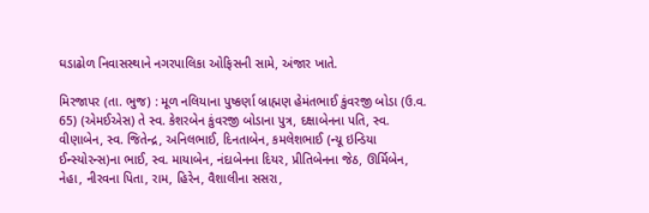ઘડાઢોળ નિવાસસ્થાને નગરપાલિકા ઓફિસની સામે, અંજાર ખાતે.

મિરજાપર (તા. ભુજ) : મૂળ નલિયાના પુષ્કર્ણા બ્રાહ્મણ હેમંતભાઈ કુંવરજી બોડા (ઉ.વ. 65) (એમઈએસ) તે સ્વ. કેશરબેન કુંવરજી બોડાના પુત્ર, દક્ષાબેનના પતિ, સ્વ. વીણાબેન, સ્વ. જિતેન્દ્ર, અનિલભાઈ, દિનતાબેન, કમલેશભાઈ (ન્યૂ ઇન્ડિયા ઈન્સ્યોરન્સ)ના ભાઈ, સ્વ. માયાબેન, નંદાબેનના દિયર, પ્રીતિબેનના જેઠ, ઊર્મિબેન, નેહા, નીરવના પિતા, રામ, હિરેન, વૈશાલીના સસરા,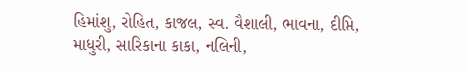હિમાંશુ, રોહિત, કાજલ, સ્વ. વૈશાલી, ભાવના, દીપ્તિ, માધુરી, સારિકાના કાકા, નલિની,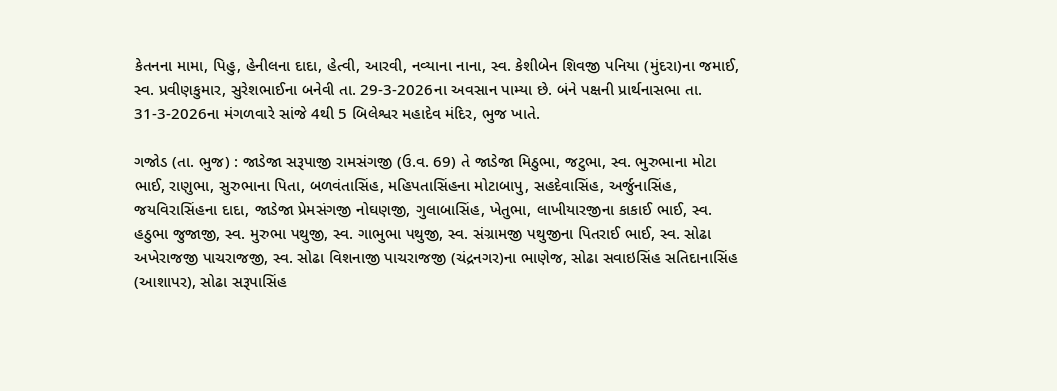કેતનના મામા, પિહુ, હેનીલના દાદા, હેત્વી, આરવી, નવ્યાના નાના, સ્વ. કેશીબેન શિવજી પનિયા (મુંદરા)ના જમાઈ, સ્વ. પ્રવીણકુમાર, સુરેશભાઈના બનેવી તા. 29-3-2026ના અવસાન પામ્યા છે. બંને પક્ષની પ્રાર્થનાસભા તા. 31-3-2026ના મંગળવારે સાંજે 4થી 5 બિલેશ્વર મહાદેવ મંદિર, ભુજ ખાતે.

ગજોડ (તા. ભુજ) : જાડેજા સરૂપાજી રામસંગજી (ઉ.વ. 69) તે જાડેજા મિઠુભા, જટુભા, સ્વ. ભુરુભાના મોટા ભાઈ, રાણુભા, સુરુભાના પિતા, બળવંતાસિંહ, મહિપતાસિંહના મોટાબાપુ, સહદેવાસિંહ, અર્જુનાસિંહ, જયવિરાસિંહના દાદા, જાડેજા પ્રેમસંગજી નોઘણજી, ગુલાબાસિંહ, ખેતુભા, લાખીયારજીના કાકાઈ ભાઈ, સ્વ. હઠુભા જુજાજી, સ્વ. મુરુભા પથુજી, સ્વ. ગાભુભા પથુજી, સ્વ. સંગ્રામજી પથુજીના પિતરાઈ ભાઈ, સ્વ. સોઢા અખેરાજજી પાચરાજજી, સ્વ. સોઢા વિશનાજી પાચરાજજી (ચંદ્રનગર)ના ભાણેજ, સોઢા સવાઇસિંહ સતિદાનાસિંહ (આશાપર), સોઢા સરૂપાસિંહ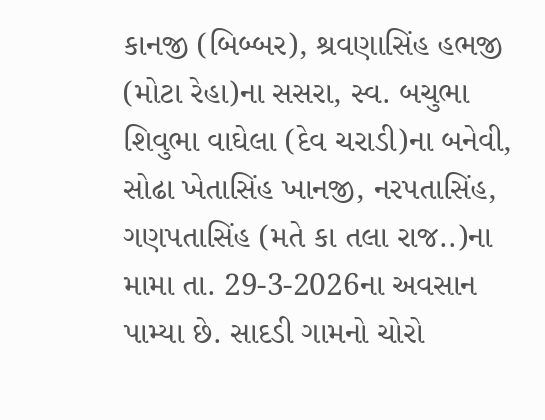કાનજી (બિબ્બર), શ્રવણાસિંહ હભજી (મોટા રેહા)ના સસરા, સ્વ. બચુભા શિવુભા વાઘેલા (દેવ ચરાડી)ના બનેવી, સોઢા ખેતાસિંહ ખાનજી, નરપતાસિંહ, ગણપતાસિંહ (મતે કા તલા રાજ..)ના મામા તા. 29-3-2026ના અવસાન પામ્યા છે. સાદડી ગામનો ચોરો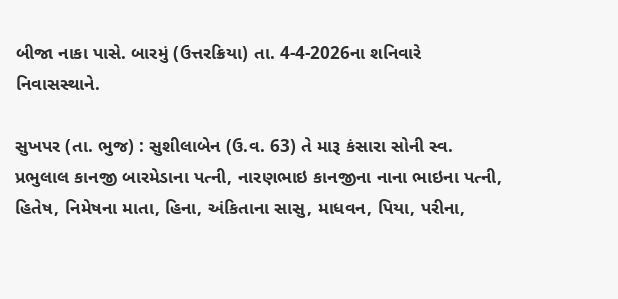બીજા નાકા પાસે. બારમું (ઉત્તરક્રિયા) તા. 4-4-2026ના શનિવારે નિવાસસ્થાને.

સુખપર (તા. ભુજ) : સુશીલાબેન (ઉ.વ. 63) તે મારૂ કંસારા સોની સ્વ. પ્રભુલાલ કાનજી બારમેડાના પત્ની, નારણભાઇ કાનજીના નાના ભાઇના પત્ની, હિતેષ, નિમેષના માતા, હિના, અંકિતાના સાસુ, માધવન, પિયા, પરીના,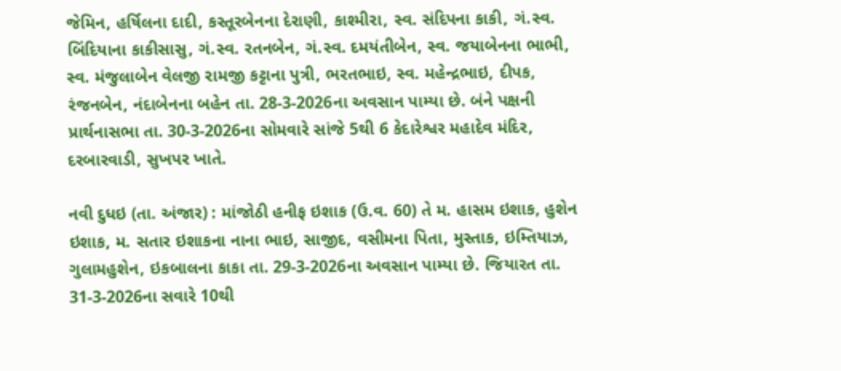જેમિન, હર્ષિલના દાદી, કસ્તૂરબેનના દેરાણી, કાશ્મીરા, સ્વ. સંદિપના કાકી, ગં.સ્વ. બિંદિયાના કાકીસાસુ, ગં.સ્વ. રતનબેન, ગં.સ્વ. દમયંતીબેન, સ્વ. જયાબેનના ભાભી, સ્વ. મંજુલાબેન વેલજી રામજી કટ્ટાના પુત્રી, ભરતભાઇ, સ્વ. મહેન્દ્રભાઇ, દીપક, રંજનબેન, નંદાબેનના બહેન તા. 28-3-2026ના અવસાન પામ્યા છે. બંને પક્ષની પ્રાર્થનાસભા તા. 30-3-2026ના સોમવારે સાંજે 5થી 6 કેદારેશ્વર મહાદેવ મંદિર, દરબારવાડી, સુખપર ખાતે.

નવી દુધઇ (તા. અંજાર) : માંજોઠી હનીફ ઇશાક (ઉ.વ. 60) તે મ. હાસમ ઇશાક, હુશેન ઇશાક, મ. સતાર ઇશાકના નાના ભાઇ, સાજીદ, વસીમના પિતા, મુસ્તાક, ઇમ્તિયાઝ, ગુલામહુશેન, ઇકબાલના કાકા તા. 29-3-2026ના અવસાન પામ્યા છે. જિયારત તા. 31-3-2026ના સવારે 10થી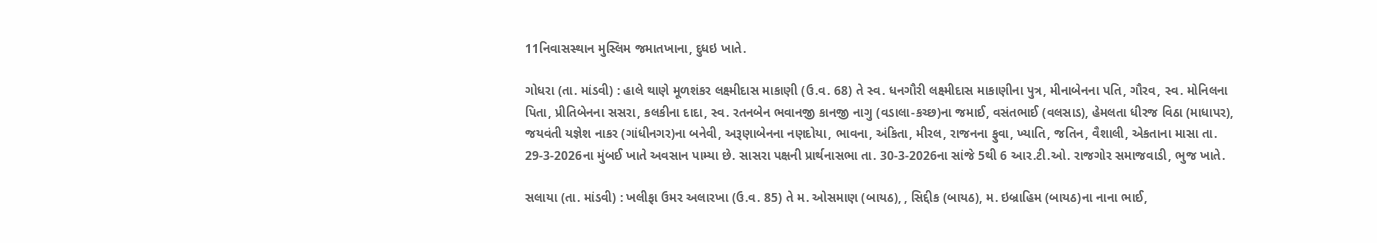11નિવાસસ્થાન મુસ્લિમ જમાતખાના, દુધઇ ખાતે.

ગોધરા (તા. માંડવી) : હાલે થાણે મૂળશંકર લક્ષ્મીદાસ માકાણી (ઉ.વ. 68) તે સ્વ. ધનગૌરી લક્ષ્મીદાસ માકાણીના પુત્ર, મીનાબેનના પતિ, ગૌરવ, સ્વ. મોનિલના પિતા, પ્રીતિબેનના સસરા, કલકીના દાદા, સ્વ. રતનબેન ભવાનજી કાનજી નાગુ (વડાલા-કચ્છ)ના જમાઈ, વસંતભાઈ (વલસાડ), હેમલતા ધીરજ વિઠા (માધાપર), જયવંતી યજ્ઞેશ નાકર (ગાંધીનગર)ના બનેવી, અરૂણાબેનના નણદોયા, ભાવના, અંકિતા, મીરલ, રાજનના ફુવા, ખ્યાતિ, જતિન, વૈશાલી, એકતાના માસા તા. 29-3-2026ના મુંબઈ ખાતે અવસાન પામ્યા છે. સાસરા પક્ષની પ્રાર્થનાસભા તા. 30-3-2026ના સાંજે 5થી 6 આર.ટી.ઓ. રાજગોર સમાજવાડી, ભુજ ખાતે.

સલાયા (તા. માંડવી) : ખલીફા ઉમર અલારખા (ઉ.વ. 85) તે મ. ઓસમાણ (બાયઠ), , સિદ્દીક (બાયઠ), મ. ઇબ્રાહિમ (બાયઠ)ના નાના ભાઈ,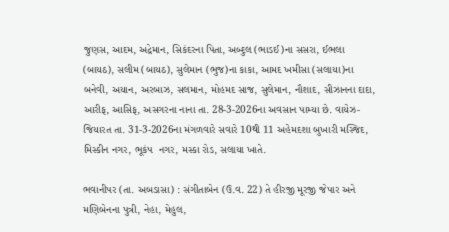જુણસ, આદમ, અદ્રેમાન, સિકંદરના પિતા, અબ્દુલ (ભાડઈ)ના સસરા, ઈભલા (બાયઠ), સલીમ (બાયઠ), સુલેમાન (ભુજ)ના કાકા, આમદ ખમીસા (સલાયા)ના બનેવી, અયાન, અરબાઝ, સલમાન, મોહમદ સાજ, સુલેમાન, નૌશાદ, સીઝાનના દાદા, આરીફ, આસિફ, અસગરના નાના તા. 28-3-2026ના અવસાન પામ્યા છે. વાયેઝ-જિયારત તા. 31-3-2026ના મંગળવારે સવારે 10થી 11 અહેમદશા બુખારી મસ્જિદ, મિસ્કીન નગર, ભૂકંપ  નગર, મસ્કા રોડ, સલાયા ખાતે.

ભવાનીપર (તા. અબડાસા) : સંગીતાબેન (ઉ.વ. 22) તે હીરજી મૂરજી જેપાર અને મણિબેનના પુત્રી, નેહા, મેહુલ,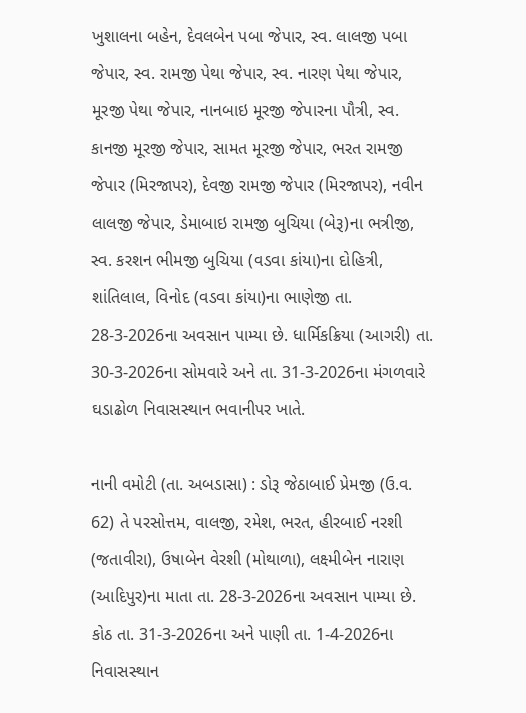ખુશાલના બહેન, દેવલબેન પબા જેપાર, સ્વ. લાલજી પબા જેપાર, સ્વ. રામજી પેથા જેપાર, સ્વ. નારણ પેથા જેપાર, મૂરજી પેથા જેપાર, નાનબાઇ મૂરજી જેપારના પૌત્રી, સ્વ. કાનજી મૂરજી જેપાર, સામત મૂરજી જેપાર, ભરત રામજી જેપાર (મિરજાપર), દેવજી રામજી જેપાર (મિરજાપર), નવીન લાલજી જેપાર, ડેમાબાઇ રામજી બુચિયા (બેરૂ)ના ભત્રીજી, સ્વ. કરશન ભીમજી બુચિયા (વડવા કાંયા)ના દોહિત્રી, શાંતિલાલ, વિનોદ (વડવા કાંયા)ના ભાણેજી તા. 28-3-2026ના અવસાન પામ્યા છે. ધાર્મિકક્રિયા (આગરી) તા. 30-3-2026ના સોમવારે અને તા. 31-3-2026ના મંગળવારે ઘડાઢોળ નિવાસસ્થાન ભવાનીપર ખાતે.

નાની વમોટી (તા. અબડાસા) : ડોરૂ જેઠાબાઈ પ્રેમજી (ઉ.વ. 62) તે પરસોત્તમ, વાલજી, રમેશ, ભરત, હીરબાઈ નરશી (જતાવીરા), ઉષાબેન વેરશી (મોથાળા), લક્ષ્મીબેન નારાણ (આદિપુર)ના માતા તા. 28-3-2026ના અવસાન પામ્યા છે. કોઠ તા. 31-3-2026ના અને પાણી તા. 1-4-2026ના નિવાસસ્થાન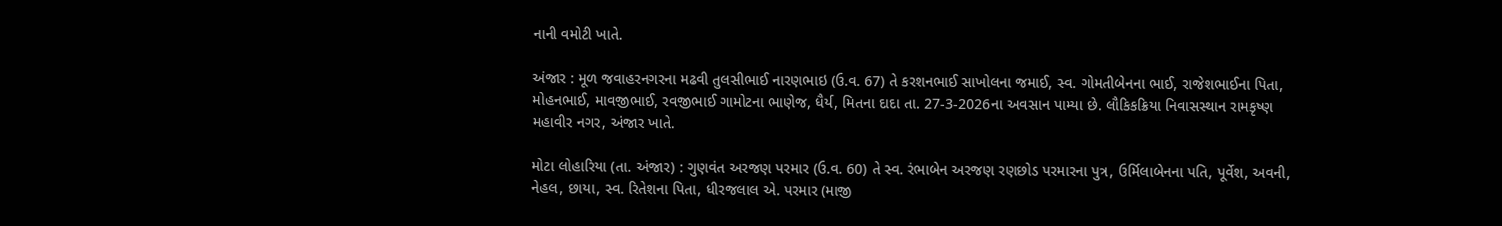નાની વમોટી ખાતે.

અંજાર : મૂળ જવાહરનગરના મઢવી તુલસીભાઈ નારણભાઇ (ઉ.વ. 67) તે કરશનભાઈ સાખોલના જમાઈ, સ્વ. ગોમતીબેનના ભાઈ, રાજેશભાઈના પિતા, મોહનભાઈ, માવજીભાઈ, રવજીભાઈ ગામોટના ભાણેજ, ધૈર્ય, મિતના દાદા તા. 27-3-2026ના અવસાન પામ્યા છે. લૌકિકક્રિયા નિવાસસ્થાન રામકૃષ્ણ મહાવીર નગર, અંજાર ખાતે.

મોટા લોહારિયા (તા. અંજાર) : ગુણવંત અરજણ પરમાર (ઉ.વ. 60) તે સ્વ. રંભાબેન અરજણ રણછોડ પરમારના પુત્ર, ઉર્મિલાબેનના પતિ, પૂર્વેશ, અવની, નેહલ, છાયા, સ્વ. રિતેશના પિતા, ધીરજલાલ એ. પરમાર (માજી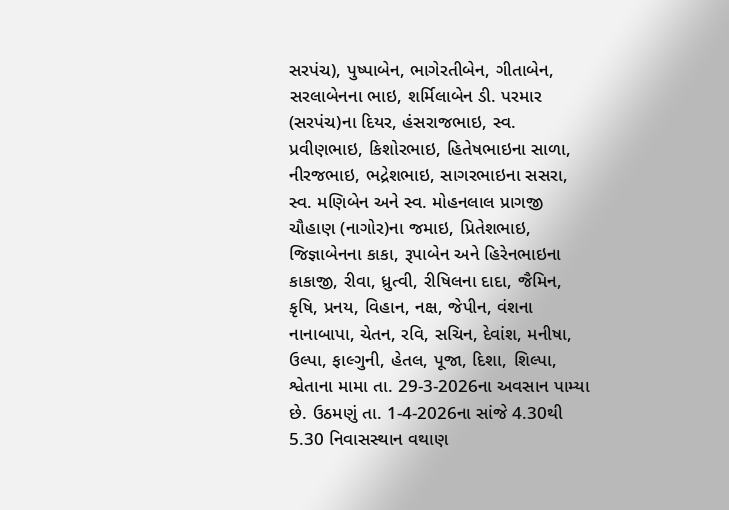સરપંચ), પુષ્પાબેન, ભાગેરતીબેન, ગીતાબેન, સરલાબેનના ભાઇ, શર્મિલાબેન ડી. પરમાર (સરપંચ)ના દિયર, હંસરાજભાઇ, સ્વ. પ્રવીણભાઇ, કિશોરભાઇ, હિતેષભાઇના સાળા, નીરજભાઇ, ભદ્રેશભાઇ, સાગરભાઇના સસરા, સ્વ. મણિબેન અને સ્વ. મોહનલાલ પ્રાગજી ચૌહાણ (નાગોર)ના જમાઇ, પ્રિતેશભાઇ, જિજ્ઞાબેનના કાકા, રૂપાબેન અને હિરેનભાઇના કાકાજી, રીવા, ધ્રુત્વી, રીષિલના દાદા, જૈમિન, કૃષિ, પ્રનય, વિહાન, નક્ષ, જેપીન, વંશના નાનાબાપા, ચેતન, રવિ, સચિન, દેવાંશ, મનીષા, ઉલ્પા, ફાલ્ગુની, હેતલ, પૂજા, દિશા, શિલ્પા, શ્વેતાના મામા તા. 29-3-2026ના અવસાન પામ્યા છે. ઉઠમણું તા. 1-4-2026ના સાંજે 4.30થી 5.30 નિવાસસ્થાન વથાણ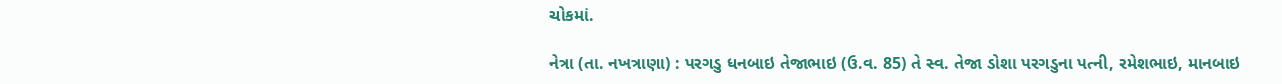ચોકમાં.

નેત્રા (તા. નખત્રાણા) : પરગડુ ધનબાઇ તેજાભાઇ (ઉ.વ. 85) તે સ્વ. તેજા ડોશા પરગડુના પત્ની, રમેશભાઇ, માનબાઇ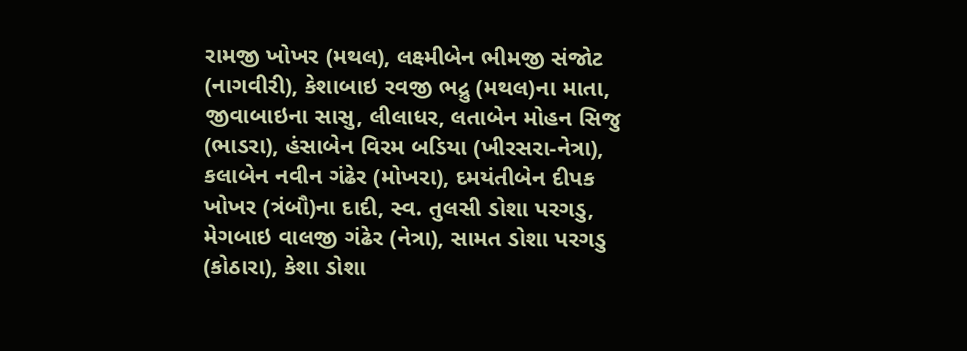રામજી ખોખર (મથલ), લક્ષ્મીબેન ભીમજી સંજોટ (નાગવીરી), કેશાબાઇ રવજી ભદ્રુ (મથલ)ના માતા, જીવાબાઇના સાસુ, લીલાધર, લતાબેન મોહન સિજુ (ભાડરા), હંસાબેન વિરમ બડિયા (ખીરસરા-નેત્રા), કલાબેન નવીન ગંઢેર (મોખરા), દમયંતીબેન દીપક ખોખર (ત્રંબૌ)ના દાદી, સ્વ. તુલસી ડોશા પરગડુ, મેગબાઇ વાલજી ગંઢેર (નેત્રા), સામત ડોશા પરગડુ (કોઠારા), કેશા ડોશા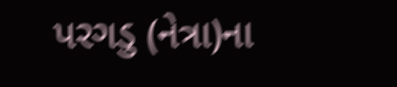પરગડુ (નેત્રા)ના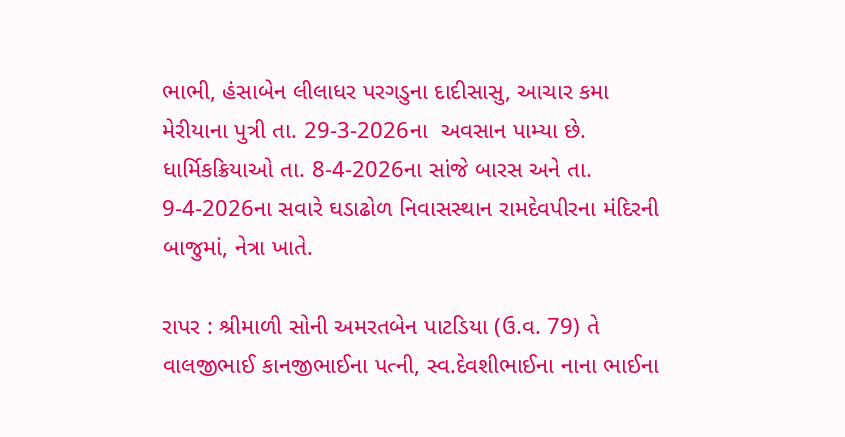ભાભી, હંસાબેન લીલાધર પરગડુના દાદીસાસુ, આચાર કમા મેરીયાના પુત્રી તા. 29-3-2026ના  અવસાન પામ્યા છે. ધાર્મિકક્રિયાઓ તા. 8-4-2026ના સાંજે બારસ અને તા. 9-4-2026ના સવારે ઘડાઢોળ નિવાસસ્થાન રામદેવપીરના મંદિરની બાજુમાં, નેત્રા ખાતે.

રાપર : શ્રીમાળી સોની અમરતબેન પાટડિયા (ઉ.વ. 79) તે વાલજીભાઈ કાનજીભાઈના પત્ની, સ્વ.દેવશીભાઈના નાના ભાઈના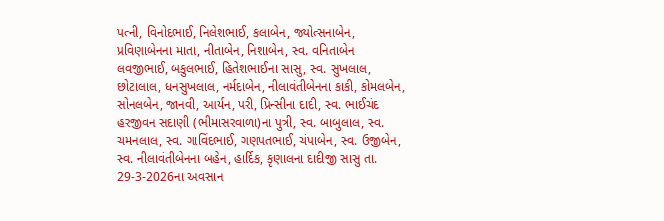પત્ની, વિનોદભાઈ, નિલેશભાઈ, કલાબેન, જ્યોત્સનાબેન, પ્રવિણાબેનના માતા, નીતાબેન, નિશાબેન, સ્વ. વનિતાબેન લવજીભાઈ, બકુલભાઈ, હિતેશભાઈના સાસુ, સ્વ. સુખલાલ, છોટાલાલ, ધનસુખલાલ, નર્મદાબેન, નીલાવંતીબેનના કાકી, કોમલબેન, સોનલબેન, જાનવી, આર્યન, પરી, પ્રિન્સીના દાદી, સ્વ. ભાઈચંદ હરજીવન સદાણી (ભીમાસરવાળા)ના પુત્રી, સ્વ. બાબુલાલ, સ્વ. ચમનલાલ, સ્વ. ગાવિંદભાઈ, ગણપતભાઈ, ચંપાબેન, સ્વ. ઉજીબેન, સ્વ. નીલાવંતીબેનના બહેન, હાર્દિક, કૃણાલના દાદીજી સાસુ તા. 29-3-2026ના અવસાન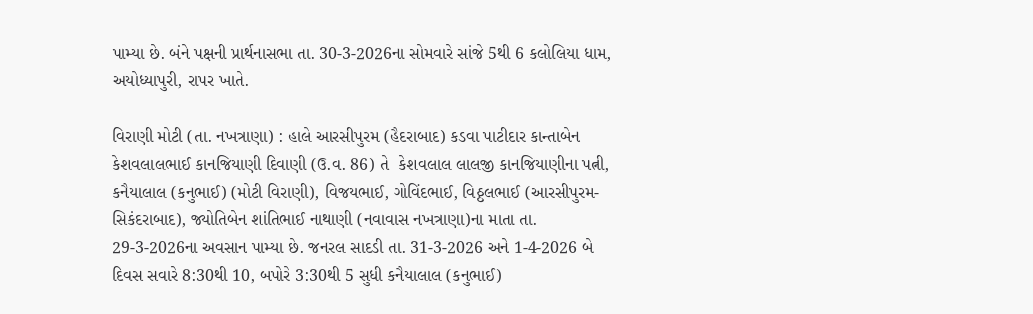પામ્યા છે. બંને પક્ષની પ્રાર્થનાસભા તા. 30-3-2026ના સોમવારે સાંજે 5થી 6 કલોલિયા ધામ, અયોધ્યાપુરી, રાપર ખાતે.

વિરાણી મોટી (તા. નખત્રાણા) : હાલે આરસીપુરમ (હૈદરાબાદ) કડવા પાટીદાર કાન્તાબેન કેશવલાલભાઈ કાનજિયાણી દિવાણી (ઉ.વ. 86) તે  કેશવલાલ લાલજી કાનજિયાણીના પત્ની, કનૈયાલાલ (કનુભાઈ) (મોટી વિરાણી), વિજયભાઈ, ગોવિંદભાઈ, વિઠ્ઠલભાઈ (આરસીપુરમ-સિકંદરાબાદ), જ્યોતિબેન શાંતિભાઈ નાથાણી (નવાવાસ નખત્રાણા)ના માતા તા. 29-3-2026ના અવસાન પામ્યા છે. જનરલ સાદડી તા. 31-3-2026 અને 1-4-2026 બે દિવસ સવારે 8:30થી 10, બપોરે 3:30થી 5 સુધી કનૈયાલાલ (કનુભાઈ)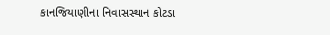કાનજિયાણીના નિવાસસ્થાન કોટડા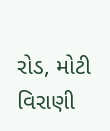રોડ, મોટી વિરાણી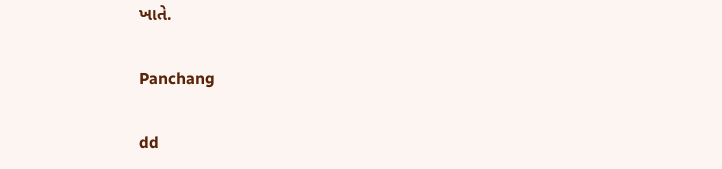ખાતે.

Panchang

dd